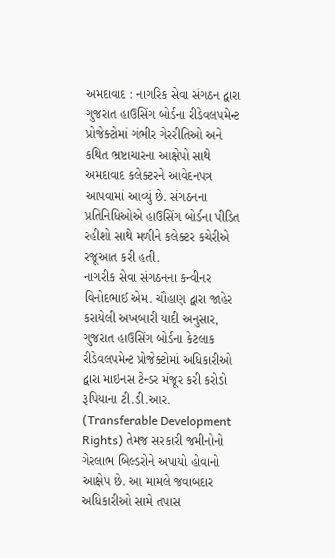અમદાવાદ : નાગરિક સેવા સંગઠન દ્વારા ગુજરાત હાઉસિંગ બોર્ડના રીડેવલપમેન્ટ પ્રોજેક્ટોમાં ગંભીર ગેરરીતિઓ અને કથિત ભ્રષ્ટાચારના આક્ષેપો સાથે અમદાવાદ કલેક્ટરને આવેદનપત્ર આપવામાં આવ્યું છે. સંગઠનના પ્રતિનિધિઓએ હાઉસિંગ બોર્ડના પીડિત રહીશો સાથે મળીને કલેક્ટર કચેરીએ રજૂઆત કરી હતી.
નાગરીક સેવા સંગઠનના કન્વીનર વિનોદભાઈ એમ. ચૌહાણ દ્વારા જાહેર કરાયેલી અખબારી યાદી અનુસાર, ગુજરાત હાઉસિંગ બોર્ડના કેટલાક રીડેવલપમેન્ટ પ્રોજેક્ટોમાં અધિકારીઓ દ્વારા માઇનસ ટેન્ડર મંજૂર કરી કરોડો રૂપિયાના ટી.ડી.આર. (Transferable Development Rights) તેમજ સરકારી જમીનોનો ગેરલાભ બિલ્ડરોને અપાયો હોવાનો આક્ષેપ છે. આ મામલે જવાબદાર અધિકારીઓ સામે તપાસ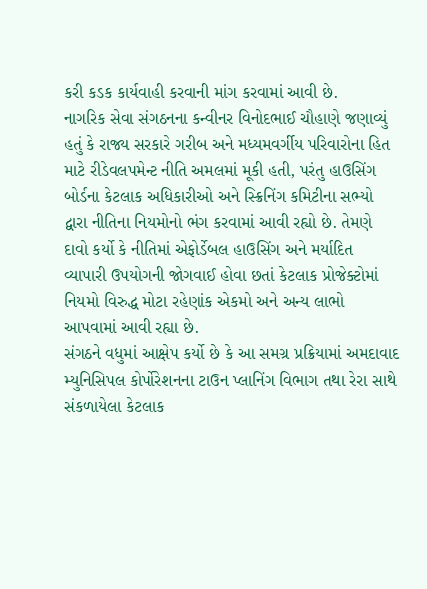કરી કડક કાર્યવાહી કરવાની માંગ કરવામાં આવી છે.
નાગરિક સેવા સંગઠનના કન્વીનર વિનોદભાઈ ચૌહાણે જણાવ્યું હતું કે રાજ્ય સરકારે ગરીબ અને મધ્યમવર્ગીય પરિવારોના હિત માટે રીડેવલપમેન્ટ નીતિ અમલમાં મૂકી હતી, પરંતુ હાઉસિંગ બોર્ડના કેટલાક અધિકારીઓ અને સ્ક્રિનિંગ કમિટીના સભ્યો દ્વારા નીતિના નિયમોનો ભંગ કરવામાં આવી રહ્યો છે. તેમણે દાવો કર્યો કે નીતિમાં એફોર્ડેબલ હાઉસિંગ અને મર્યાદિત વ્યાપારી ઉપયોગની જોગવાઈ હોવા છતાં કેટલાક પ્રોજેક્ટોમાં નિયમો વિરુદ્ધ મોટા રહેણાંક એકમો અને અન્ય લાભો આપવામાં આવી રહ્યા છે.
સંગઠને વધુમાં આક્ષેપ કર્યો છે કે આ સમગ્ર પ્રક્રિયામાં અમદાવાદ મ્યુનિસિપલ કોર્પોરેશનના ટાઉન પ્લાનિંગ વિભાગ તથા રેરા સાથે સંકળાયેલા કેટલાક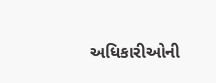અધિકારીઓની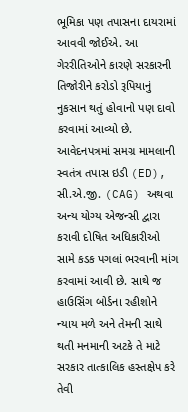ભૂમિકા પણ તપાસના દાયરામાં આવવી જોઈએ. આ ગેરરીતિઓને કારણે સરકારની તિજોરીને કરોડો રૂપિયાનું નુકસાન થતું હોવાનો પણ દાવો કરવામાં આવ્યો છે.
આવેદનપત્રમાં સમગ્ર મામલાની સ્વતંત્ર તપાસ ઇડી (ED), સી.એ.જી. (CAG) અથવા અન્ય યોગ્ય એજન્સી દ્વારા કરાવી દોષિત અધિકારીઓ સામે કડક પગલાં ભરવાની માંગ કરવામાં આવી છે. સાથે જ હાઉસિંગ બોર્ડના રહીશોને ન્યાય મળે અને તેમની સાથે થતી મનમાની અટકે તે માટે સરકાર તાત્કાલિક હસ્તક્ષેપ કરે તેવી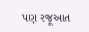પણ રજૂઆત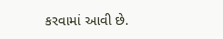કરવામાં આવી છે.